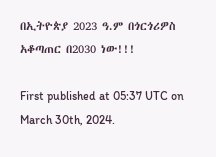በኢትዮጵያ 2023 ዓ.ም በጎርጎሪዎስ አቆጣጠር በ2030 ነው!!!

First published at 05:37 UTC on March 30th, 2024.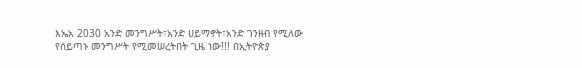እኤአ 2030 አንድ መንግሥት፣አንድ ሀይማኖት፣አንድ ገንዘብ የሚለው የሰይጣኑ መንግሥት የሚመሠረትበት ጊዜ ነው!!! በኢትዮጵያ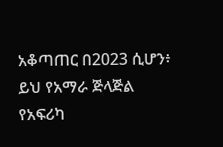አቆጣጠር በ2023 ሲሆን፥ ይህ የአማራ ጅላጅል የአፍሪካ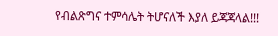የብልጽግና ተምሳሌት ትሆናለች እያለ ይጃጃላል!!!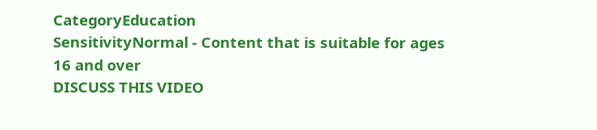CategoryEducation
SensitivityNormal - Content that is suitable for ages 16 and over
DISCUSS THIS VIDEO